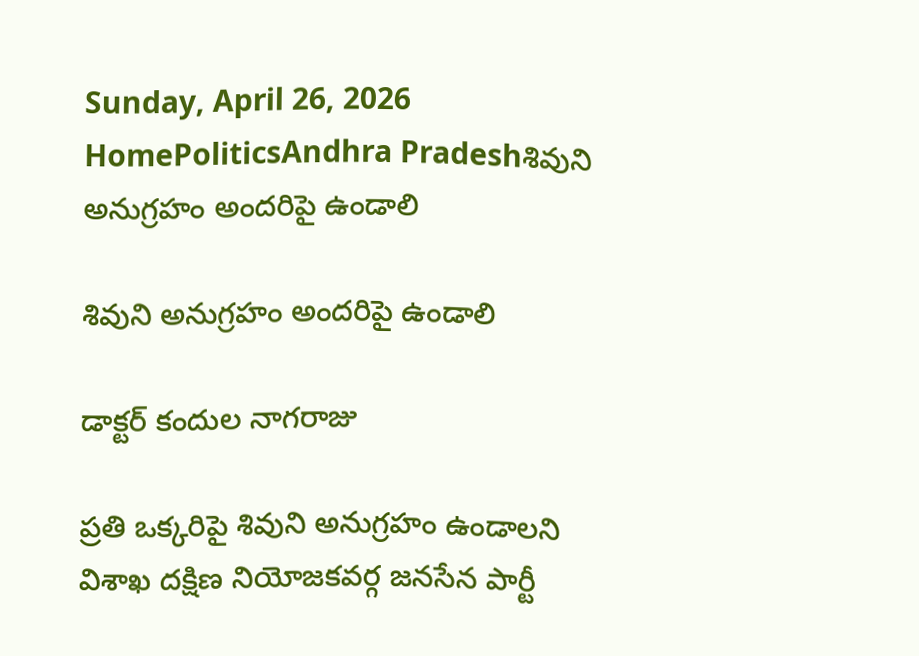Sunday, April 26, 2026
HomePoliticsAndhra Pradeshశివుని అనుగ్రహం అందరిపై ఉండాలి

శివుని అనుగ్రహం అందరిపై ఉండాలి

డాక్టర్ కందుల నాగరాజు

ప్రతి ఒక్కరిపై శివుని అనుగ్రహం ఉండాలని
విశాఖ దక్షిణ నియోజకవర్గ జనసేన పార్టీ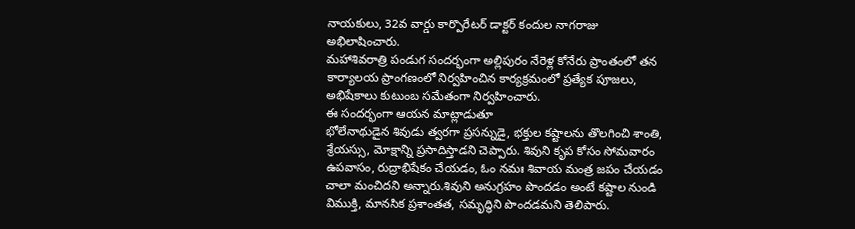నాయకులు, 32వ వార్డు కార్పొరేటర్ డాక్టర్ కందుల నాగరాజు అభిలాషించారు.
మహాశివరాత్రి పండుగ సందర్భంగా అల్లిపురం నేరెళ్ల కోనేరు ప్రాంతంలో తన కార్యాలయ ప్రాంగణంలో నిర్వహించిన కార్యక్రమంలో ప్రత్యేక పూజలు, అభిషేకాలు కుటుంబ సమేతంగా నిర్వహించారు.
ఈ సందర్భంగా ఆయన మాట్లాడుతూ
భోలేనాథుడైన శివుడు త్వరగా ప్రసన్నుడై, భక్తుల కష్టాలను తొలగించి శాంతి, శ్రేయస్సు, మోక్షాన్ని ప్రసాదిస్తాడని చెప్పారు. శివుని కృప కోసం సోమవారం ఉపవాసం, రుద్రాభిషేకం చేయడం, ఓం నమః శివాయ మంత్ర జపం చేయడం చాలా మంచిదని అన్నారు.శివుని అనుగ్రహం పొందడం అంటే కష్టాల నుండి విముక్తి, మానసిక ప్రశాంతత, సమృద్ధిని పొందడమని తెలిపారు.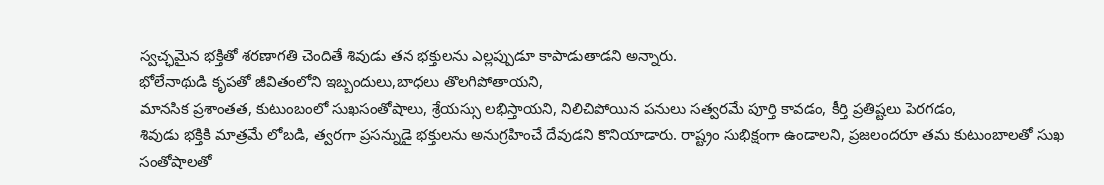స్వచ్ఛమైన భక్తితో శరణాగతి చెందితే శివుడు తన భక్తులను ఎల్లప్పుడూ కాపాడుతాడని అన్నారు.
భోలేనాథుడి కృపతో జీవితంలోని ఇబ్బందులు,బాధలు తొలగిపోతాయని,
మానసిక ప్రశాంతత, కుటుంబంలో సుఖసంతోషాలు, శ్రేయస్సు లభిస్తాయని, నిలిచిపోయిన పనులు సత్వరమే పూర్తి కావడం, కీర్తి ప్రతిష్టలు పెరగడం,
శివుడు భక్తికి మాత్రమే లోబడి, త్వరగా ప్రసన్నుడై భక్తులను అనుగ్రహించే దేవుడని కొనియాడారు. రాష్ట్రం సుభిక్షంగా ఉండాలని, ప్రజలందరూ తమ కుటుంబాలతో సుఖ సంతోషాలతో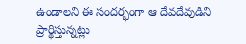ఉండాలని ఈ సందర్భంగా ఆ దేవదేవుడిని ప్రార్థిస్తున్నట్లు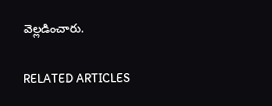వెల్లడించారు.

RELATED ARTICLES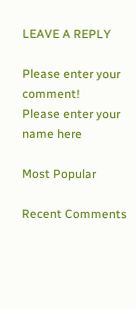LEAVE A REPLY

Please enter your comment!
Please enter your name here

Most Popular

Recent Comments